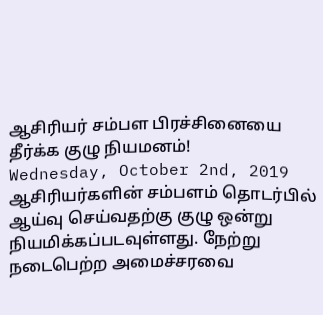ஆசிரியர் சம்பள பிரச்சினையை தீர்க்க குழு நியமனம்!
Wednesday, October 2nd, 2019
ஆசிரியர்களின் சம்பளம் தொடர்பில் ஆய்வு செய்வதற்கு குழு ஒன்று நியமிக்கப்படவுள்ளது. நேற்று நடைபெற்ற அமைச்சரவை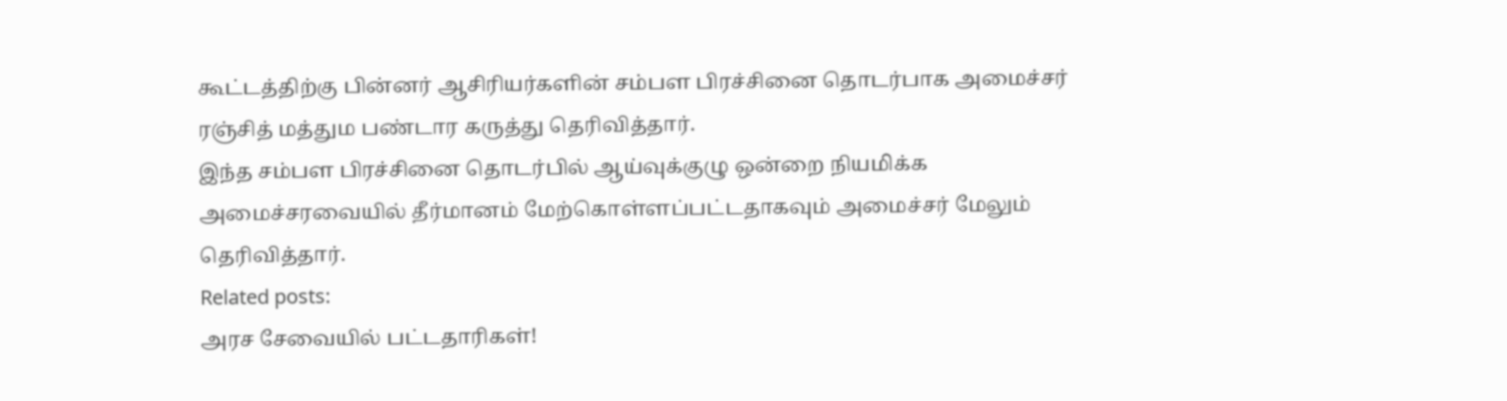கூட்டத்திற்கு பின்னர் ஆசிரியர்களின் சம்பள பிரச்சினை தொடர்பாக அமைச்சர் ரஞ்சித் மத்தும பண்டார கருத்து தெரிவித்தார்.
இந்த சம்பள பிரச்சினை தொடர்பில் ஆய்வுக்குழு ஒன்றை நியமிக்க அமைச்சரவையில் தீர்மானம் மேற்கொள்ளப்பட்டதாகவும் அமைச்சர் மேலும் தெரிவித்தார்.
Related posts:
அரச சேவையில் பட்டதாரிகள்!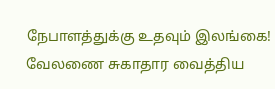நேபாளத்துக்கு உதவும் இலங்கை!
வேலணை சுகாதார வைத்திய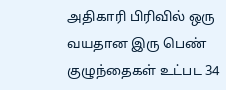அதிகாரி பிரிவில் ஒரு வயதான இரு பெண் குழுந்தைகள் உட்பட 34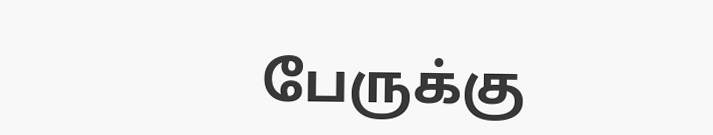பேருக்கு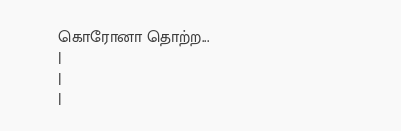கொரோனா தொற்ற...
|
|
|